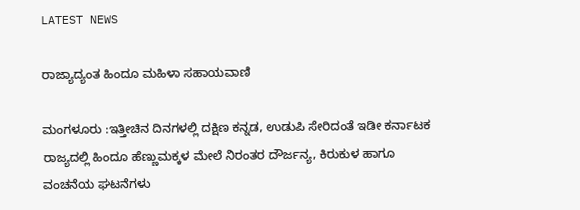LATEST NEWS

ರಾಜ್ಯಾದ್ಯಂತ ಹಿಂದೂ ಮಹಿಳಾ ಸಹಾಯವಾಣಿ

ಮಂಗಳೂರು :ಇತ್ತೀಚಿನ ದಿನಗಳಲ್ಲಿ ದಕ್ಷಿಣ ಕನ್ನಡ, ಉಡುಪಿ ಸೇರಿದಂತೆ ಇಡೀ ಕರ್ನಾಟಕ ರಾಜ್ಯದಲ್ಲಿ ಹಿಂದೂ ಹೆಣ್ಣುಮಕ್ಕಳ ಮೇಲೆ ನಿರಂತರ ದೌರ್ಜನ್ಯ, ಕಿರುಕುಳ ಹಾಗೂ ವಂಚನೆಯ ಘಟನೆಗಳು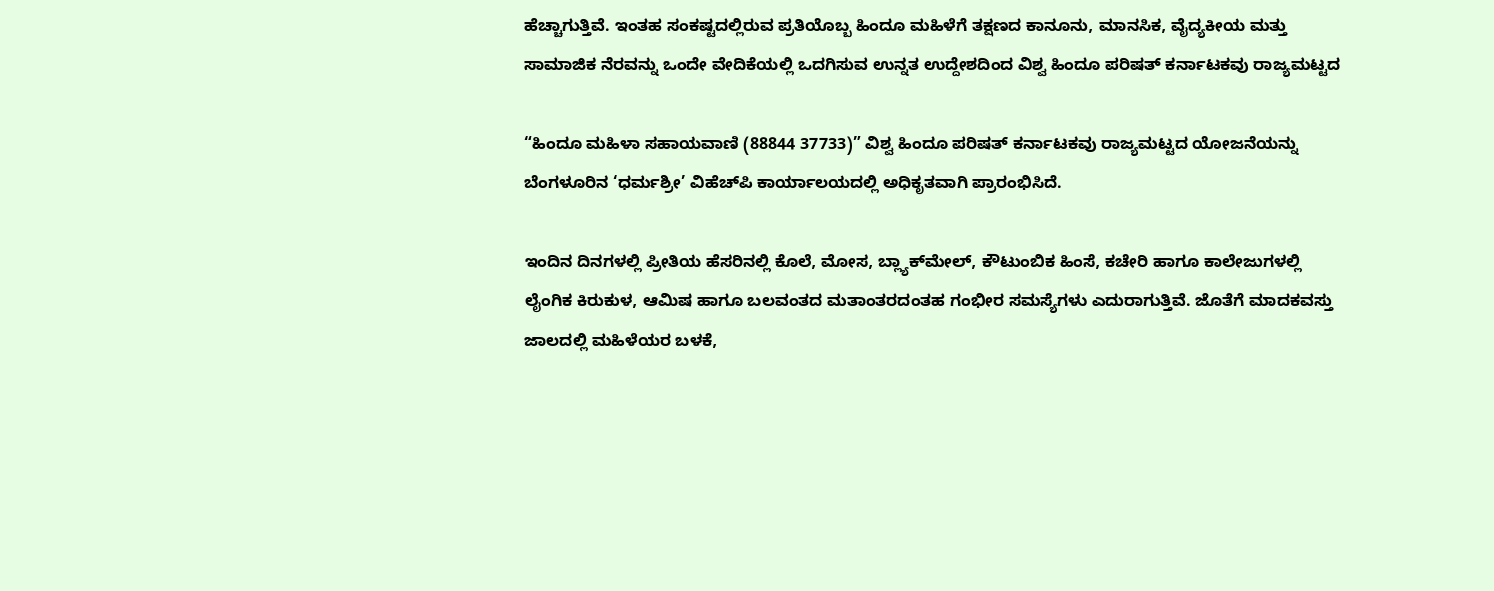ಹೆಚ್ಚಾಗುತ್ತಿವೆ. ಇಂತಹ ಸಂಕಷ್ಟದಲ್ಲಿರುವ ಪ್ರತಿಯೊಬ್ಬ ಹಿಂದೂ ಮಹಿಳೆಗೆ ತಕ್ಷಣದ ಕಾನೂನು, ಮಾನಸಿಕ, ವೈದ್ಯಕೀಯ ಮತ್ತು ಸಾಮಾಜಿಕ ನೆರವನ್ನು ಒಂದೇ ವೇದಿಕೆಯಲ್ಲಿ ಒದಗಿಸುವ ಉನ್ನತ ಉದ್ದೇಶದಿಂದ ವಿಶ್ವ ಹಿಂದೂ ಪರಿಷತ್ ಕರ್ನಾಟಕವು ರಾಜ್ಯಮಟ್ಟದ

“ಹಿಂದೂ ಮಹಿಳಾ ಸಹಾಯವಾಣಿ (88844 37733)” ವಿಶ್ವ ಹಿಂದೂ ಪರಿಷತ್ ಕರ್ನಾಟಕವು ರಾಜ್ಯಮಟ್ಟದ ಯೋಜನೆಯನ್ನು ಬೆಂಗಳೂರಿನ ‘ಧರ್ಮಶ್ರೀ’ ವಿಹೆಚ್‌ಪಿ ಕಾರ್ಯಾಲಯದಲ್ಲಿ ಅಧಿಕೃತವಾಗಿ ಪ್ರಾರಂಭಿಸಿದೆ.

ಇಂದಿನ ದಿನಗಳಲ್ಲಿ ಪ್ರೀತಿಯ ಹೆಸರಿನಲ್ಲಿ ಕೊಲೆ, ಮೋಸ, ಬ್ಲ್ಯಾಕ್‌ಮೇಲ್, ಕೌಟುಂಬಿಕ ಹಿಂಸೆ, ಕಚೇರಿ ಹಾಗೂ ಕಾಲೇಜುಗಳಲ್ಲಿ ಲೈಂಗಿಕ ಕಿರುಕುಳ, ಆಮಿಷ ಹಾಗೂ ಬಲವಂತದ ಮತಾಂತರದಂತಹ ಗಂಭೀರ ಸಮಸ್ಯೆಗಳು ಎದುರಾಗುತ್ತಿವೆ. ಜೊತೆಗೆ ಮಾದಕವಸ್ತು ಜಾಲದಲ್ಲಿ ಮಹಿಳೆಯರ ಬಳಕೆ,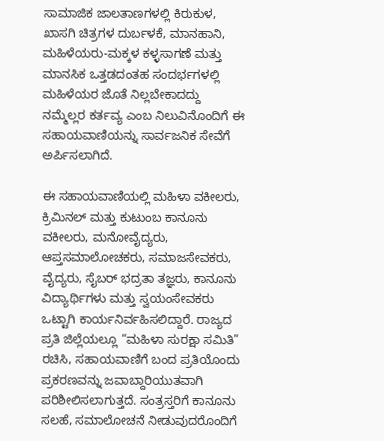ಸಾಮಾಜಿಕ ಜಾಲತಾಣಗಳಲ್ಲಿ ಕಿರುಕುಳ, ಖಾಸಗಿ ಚಿತ್ರಗಳ ದುರ್ಬಳಕೆ, ಮಾನಹಾನಿ, ಮಹಿಳೆಯರು-ಮಕ್ಕಳ ಕಳ್ಳಸಾಗಣೆ ಮತ್ತು ಮಾನಸಿಕ ಒತ್ತಡದಂತಹ ಸಂದರ್ಭಗಳಲ್ಲಿ ಮಹಿಳೆಯರ ಜೊತೆ ನಿಲ್ಲಬೇಕಾದದ್ದು ನಮ್ಮೆಲ್ಲರ ಕರ್ತವ್ಯ ಎಂಬ ನಿಲುವಿನೊಂದಿಗೆ ಈ ಸಹಾಯವಾಣಿಯನ್ನು ಸಾರ್ವಜನಿಕ ಸೇವೆಗೆ ಅರ್ಪಿಸಲಾಗಿದೆ.

ಈ ಸಹಾಯವಾಣಿಯಲ್ಲಿ ಮಹಿಳಾ ವಕೀಲರು, ಕ್ರಿಮಿನಲ್ ಮತ್ತು ಕುಟುಂಬ ಕಾನೂನು ವಕೀಲರು, ಮನೋವೈದ್ಯರು, ಆಪ್ತಸಮಾಲೋಚಕರು, ಸಮಾಜಸೇವಕರು, ವೈದ್ಯರು, ಸೈಬರ್ ಭದ್ರತಾ ತಜ್ಞರು, ಕಾನೂನು ವಿದ್ಯಾರ್ಥಿಗಳು ಮತ್ತು ಸ್ವಯಂಸೇವಕರು ಒಟ್ಟಾಗಿ ಕಾರ್ಯನಿರ್ವಹಿಸಲಿದ್ದಾರೆ. ರಾಜ್ಯದ ಪ್ರತಿ ಜಿಲ್ಲೆಯಲ್ಲೂ “ಮಹಿಳಾ ಸುರಕ್ಷಾ ಸಮಿತಿ” ರಚಿಸಿ, ಸಹಾಯವಾಣಿಗೆ ಬಂದ ಪ್ರತಿಯೊಂದು ಪ್ರಕರಣವನ್ನು ಜವಾಬ್ದಾರಿಯುತವಾಗಿ ಪರಿಶೀಲಿಸಲಾಗುತ್ತದೆ. ಸಂತ್ರಸ್ತರಿಗೆ ಕಾನೂನು ಸಲಹೆ, ಸಮಾಲೋಚನೆ ನೀಡುವುದರೊಂದಿಗೆ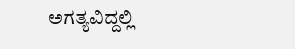ಅಗತ್ಯವಿದ್ದಲ್ಲಿ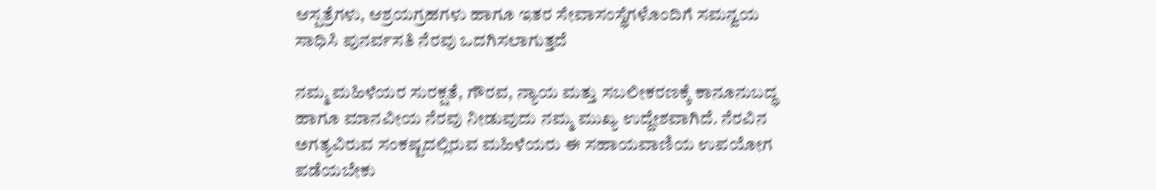ಆಸ್ಪತ್ರೆಗಳು, ಆಶ್ರಯಗ್ರಹಗಳು ಹಾಗೂ ಇತರ ಸೇವಾಸಂಸ್ಥೆಗಳೊಂದಿಗೆ ಸಮನ್ವಯ ಸಾಧಿಸಿ ಪುನರ್ವಸತಿ ನೆರವು ಒದಗಿಸಲಾಗುತ್ತದೆ

ನಮ್ಮ ಮಹಿಳೆಯರ ಸುರಕ್ಷತೆ, ಗೌರವ, ನ್ಯಾಯ ಮತ್ತು ಸಬಲೀಕರಣಕ್ಕೆ ಕಾನೂನುಬದ್ಧ ಹಾಗೂ ಮಾನವೀಯ ನೆರವು ನೀಡುವುದು ನಮ್ಮ ಮುಖ್ಯ ಉದ್ದೇಶವಾಗಿದೆ. ನೆರವಿನ ಅಗತ್ಯವಿರುವ ಸಂಕಷ್ಟದಲ್ಲಿರುವ ಮಹಿಳೆಯರು ಈ ಸಹಾಯವಾಣಿಯ ಉಪಯೋಗ ಪಡೆಯಬೇಕು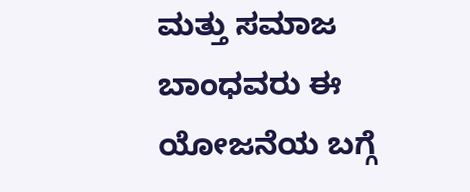ಮತ್ತು ಸಮಾಜ ಬಾಂಧವರು ಈ ಯೋಜನೆಯ ಬಗ್ಗೆ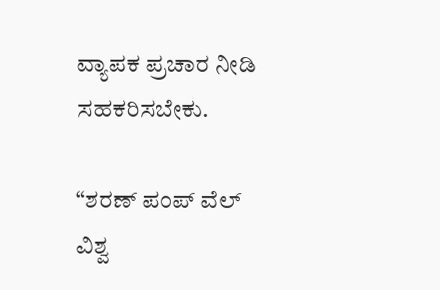ವ್ಯಾಪಕ ಪ್ರಚಾರ ನೀಡಿ ಸಹಕರಿಸಬೇಕು.

“ಶರಣ್ ಪಂಪ್ ವೆಲ್ ವಿಶ್ವ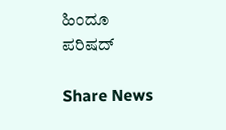ಹಿಂದೂ ಪರಿಷದ್

Share News